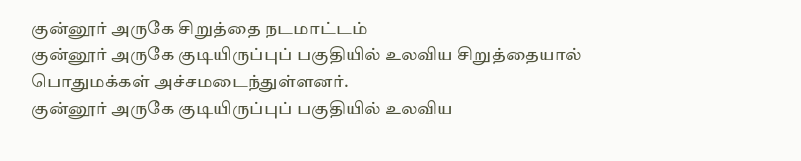குன்னூர் அருகே சிறுத்தை நடமாட்டம்
குன்னூர் அருகே குடியிருப்புப் பகுதியில் உலவிய சிறுத்தையால் பொதுமக்கள் அச்சமடைந்துள்ளனர்.
குன்னூர் அருகே குடியிருப்புப் பகுதியில் உலவிய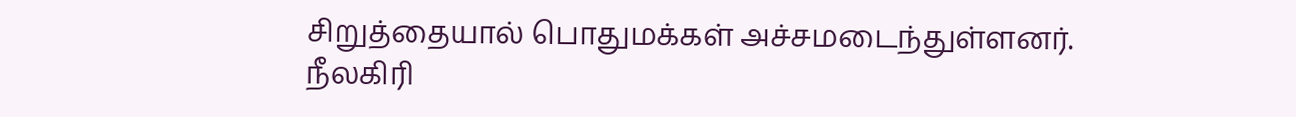சிறுத்தையால் பொதுமக்கள் அச்சமடைந்துள்ளனர்.
நீலகிரி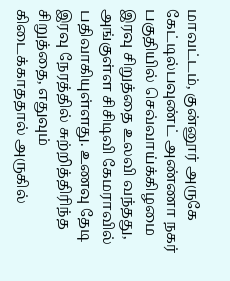மாவட்டம், குன்னூர் அருகே கேட்டில்பவுண்ட் அண்ணா நகர் பகுதியில் செவ்வாய்க்கிழமை இரவு சிறுத்தை உலவி வந்தது, அங்குள்ள சிசிடிவி கேமராவில் பதிவாகியுள்ளது. உணவு தேடி இரவு நேரத்தில் சுற்றித்திரிந்த சிறுத்தை, எதுவும் கிடைக்காததால் அருகில்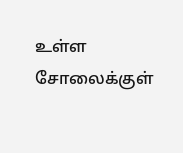உள்ள சோலைக்குள்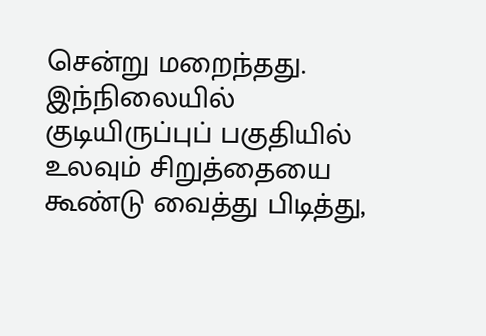சென்று மறைந்தது.
இந்நிலையில் குடியிருப்புப் பகுதியில் உலவும் சிறுத்தையை கூண்டு வைத்து பிடித்து,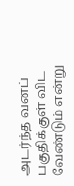அடர்ந்த வனப் பகுதிக்குள் விட வேண்டும் என்று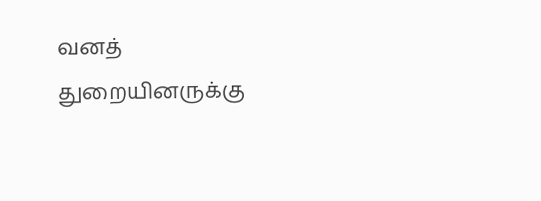வனத் துறையினருக்கு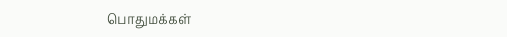பொதுமக்கள்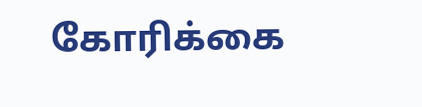கோரிக்கை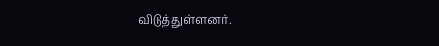விடுத்துள்ளனர்.